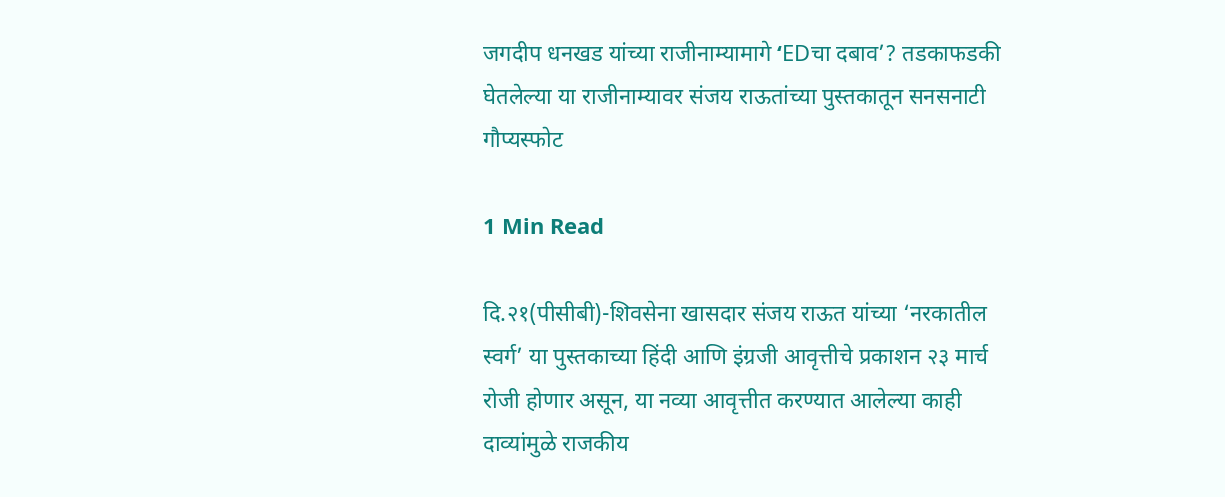जगदीप धनखड यांच्या राजीनाम्यामागे ‘EDचा दबाव’? तडकाफडकी घेतलेल्या या राजीनाम्यावर संजय राऊतांच्या पुस्तकातून सनसनाटी गौप्यस्फोट

1 Min Read

दि.२१(पीसीबी)-शिवसेना खासदार संजय राऊत यांच्या ‘नरकातील स्वर्ग’ या पुस्तकाच्या हिंदी आणि इंग्रजी आवृत्तीचे प्रकाशन २३ मार्च रोजी होणार असून, या नव्या आवृत्तीत करण्यात आलेल्या काही दाव्यांमुळे राजकीय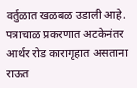वर्तुळात खळबळ उडाली आहे. पत्राचाळ प्रकरणात अटकेनंतर आर्थर रोड कारागृहात असताना राऊत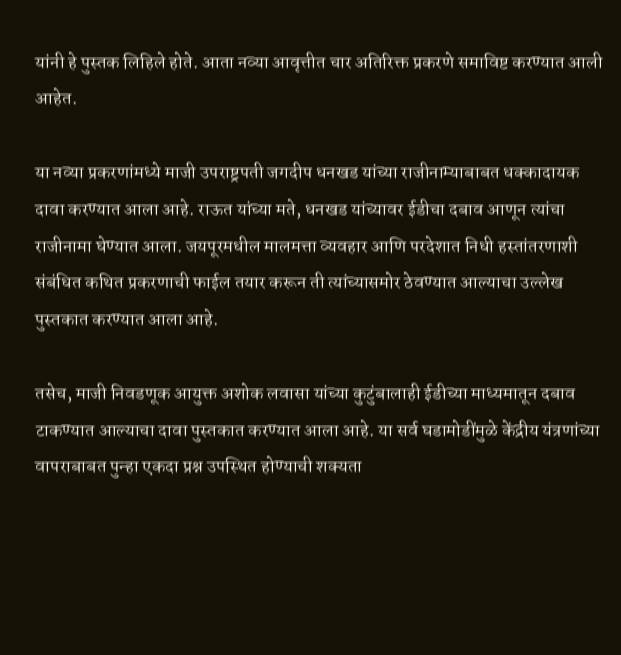यांनी हे पुस्तक लिहिले होते. आता नव्या आवृत्तीत चार अतिरिक्त प्रकरणे समाविष्ट करण्यात आली आहेत.

या नव्या प्रकरणांमध्ये माजी उपराष्ट्रपती जगदीप धनखड यांच्या राजीनाम्याबाबत धक्कादायक दावा करण्यात आला आहे. राऊत यांच्या मते, धनखड यांच्यावर ईडीचा दबाव आणून त्यांचा राजीनामा घेण्यात आला. जयपूरमधील मालमत्ता व्यवहार आणि परदेशात निधी हस्तांतरणाशी संबंधित कथित प्रकरणाची फाईल तयार करून ती त्यांच्यासमोर ठेवण्यात आल्याचा उल्लेख पुस्तकात करण्यात आला आहे.

तसेच, माजी निवडणूक आयुक्त अशोक लवासा यांच्या कुटुंबालाही ईडीच्या माध्यमातून दबाव टाकण्यात आल्याचा दावा पुस्तकात करण्यात आला आहे. या सर्व घडामोडींमुळे केंद्रीय यंत्रणांच्या वापराबाबत पुन्हा एकदा प्रश्न उपस्थित होण्याची शक्यता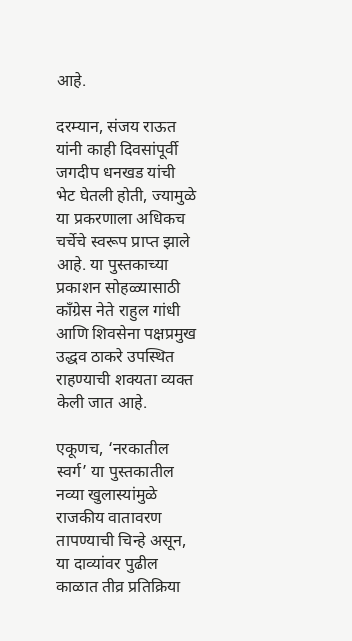आहे.

दरम्यान, संजय राऊत यांनी काही दिवसांपूर्वी जगदीप धनखड यांची भेट घेतली होती, ज्यामुळे या प्रकरणाला अधिकच चर्चेचे स्वरूप प्राप्त झाले आहे. या पुस्तकाच्या प्रकाशन सोहळ्यासाठी काँग्रेस नेते राहुल गांधी आणि शिवसेना पक्षप्रमुख उद्धव ठाकरे उपस्थित राहण्याची शक्यता व्यक्त केली जात आहे.

एकूणच, ‘नरकातील स्वर्ग’ या पुस्तकातील नव्या खुलास्यांमुळे राजकीय वातावरण तापण्याची चिन्हे असून, या दाव्यांवर पुढील काळात तीव्र प्रतिक्रिया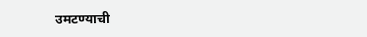उमटण्याची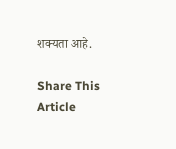शक्यता आहे.

Share This Article